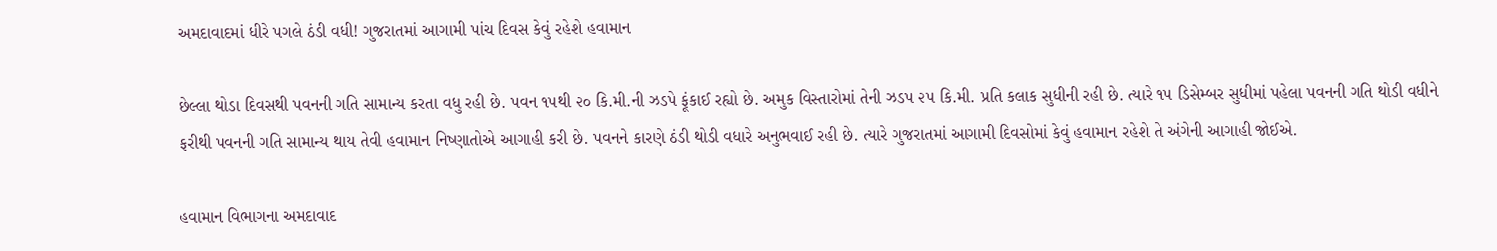અમદાવાદમાં ધીરે પગલે ઠંડી વધી! ગુજરાતમાં આગામી પાંચ દિવસ કેવું રહેશે હવામાન

છેલ્લા થોડા દિવસથી પવનની ગતિ સામાન્ય કરતા વધુ રહી છે. પવન ૧૫થી ૨૦ કિ.મી.ની ઝડપે ફૂંકાઈ રહ્યો છે. અમુક વિસ્તારોમાં તેની ઝડપ ૨૫ કિ.મી. પ્રતિ કલાક સુધીની રહી છે. ત્યારે ૧૫ ડિસેમ્બર સુધીમાં પહેલા પવનની ગતિ થોડી વધીને ફરીથી પવનની ગતિ સામાન્ય થાય તેવી હવામાન નિષ્ણાતોએ આગાહી કરી છે. પવનને કારણે ઠંડી થોડી વધારે અનુભવાઈ રહી છે. ત્યારે ગુજરાતમાં આગામી દિવસોમાં કેવું હવામાન રહેશે તે અંગેની આગાહી જોઈએ.

હવામાન વિભાગના અમદાવાદ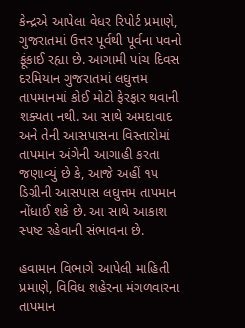કેન્દ્રએ આપેલા વેધર રિપોર્ટ પ્રમાણે, ગુજરાતમાં ઉત્તર પૂર્વથી પૂર્વના પવનો ફૂંકાઈ રહ્યા છે. આગામી પાંચ દિવસ દરમિયાન ગુજરાતમાં લઘુત્તમ તાપમાનમાં કોઈ મોટો ફેરફાર થવાની શક્યતા નથી. આ સાથે અમદાવાદ અને તેની આસપાસના વિસ્તારોમાં તાપમાન અંગેની આગાહી કરતા જણાવ્યું છે કે, આજે અહીં ૧૫ ડિગ્રીની આસપાસ લઘુત્તમ તાપમાન નોંધાઈ શકે છે. આ સાથે આકાશ સ્પષ્ટ રહેવાની સંભાવના છે.

હવામાન વિભાગે આપેલી માહિતી પ્રમાણે, વિવિધ શહેરના મંગળવારના તાપમાન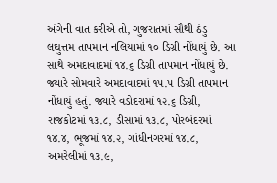અંગેની વાત કરીએ તો, ગુજરાતમાં સૌથી ઠંડુ લઘુત્તમ તાપમાન નલિયામાં ૧૦ ડિગ્રી નોંધાયું છે. આ સાથે અમદાવાદમાં ૧૪.૬ ડિગ્રી તાપમાન નોંધાયું છે. જ્યારે સોમવારે અમદાવાદમાં ૧૫.૫ ડિગ્રી તાપમાન નોંધાયું હતું. જ્યારે વડોદરામાં ૧૨.૬ ડિગ્રી, રાજકોટમાં ૧૩.૮, ડીસામાં ૧૩.૮, પોરબંદરમાં ૧૪.૪, ભૂજમાં ૧૪.૨, ગાંધીનગરમાં ૧૪.૮, અમરેલીમાં ૧૩.૯,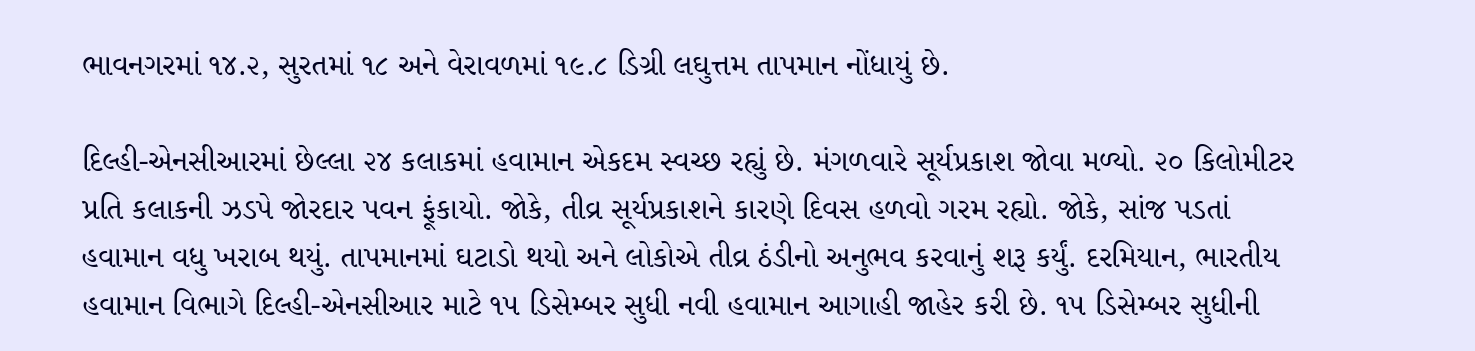ભાવનગરમાં ૧૪.૨, સુરતમાં ૧૮ અને વેરાવળમાં ૧૯.૮ ડિગ્રી લઘુત્તમ તાપમાન નોંધાયું છે.

દિલ્હી-એનસીઆરમાં છેલ્લા ૨૪ કલાકમાં હવામાન એકદમ સ્વચ્છ રહ્યું છે. મંગળવારે સૂર્યપ્રકાશ જોવા મળ્યો. ૨૦ કિલોમીટર પ્રતિ કલાકની ઝડપે જોરદાર પવન ફૂંકાયો. જોકે, તીવ્ર સૂર્યપ્રકાશને કારણે દિવસ હળવો ગરમ રહ્યો. જોકે, સાંજ પડતાં હવામાન વધુ ખરાબ થયું. તાપમાનમાં ઘટાડો થયો અને લોકોએ તીવ્ર ઠંડીનો અનુભવ કરવાનું શરૂ કર્યું. દરમિયાન, ભારતીય હવામાન વિભાગે દિલ્હી-એનસીઆર માટે ૧૫ ડિસેમ્બર સુધી નવી હવામાન આગાહી જાહેર કરી છે. ૧૫ ડિસેમ્બર સુધીની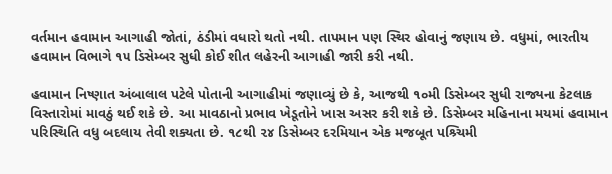વર્તમાન હવામાન આગાહી જોતાં, ઠંડીમાં વધારો થતો નથી. તાપમાન પણ સ્થિર હોવાનું જણાય છે. વધુમાં, ભારતીય હવામાન વિભાગે ૧૫ ડિસેમ્બર સુધી કોઈ શીત લહેરની આગાહી જારી કરી નથી.

હવામાન નિષ્ણાત અંબાલાલ પટેલે પોતાની આગાહીમાં જણાવ્યું છે કે, આજથી ૧૦મી ડિસેમ્બર સુધી રાજ્યના કેટલાક વિસ્તારોમાં માવઠું થઈ શકે છે. આ માવઠાનો પ્રભાવ ખેડૂતોને ખાસ અસર કરી શકે છે. ડિસેમ્બર મહિનાના મયમાં હવામાન પરિસ્થિતિ વધુ બદલાય તેવી શક્યતા છે. ૧૮થી ૨૪ ડિસેમ્બર દરમિયાન એક મજબૂત પશ્ર્ચિમી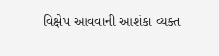વિક્ષેપ આવવાની આશંકા વ્યક્ત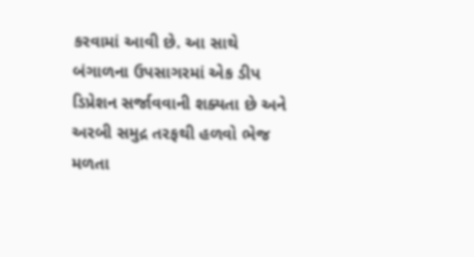કરવામાં આવી છે. આ સાથે બંગાળના ઉપસાગરમાં એક ડીપ ડિપ્રેશન સર્જાવવાની શક્યતા છે અને અરબી સમુદ્ર તરફથી હળવો ભેજ મળતા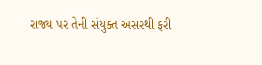રાજ્ય પર તેની સંયુક્ત અસરથી ફરી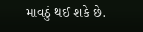માવઠું થઈ શકે છે.